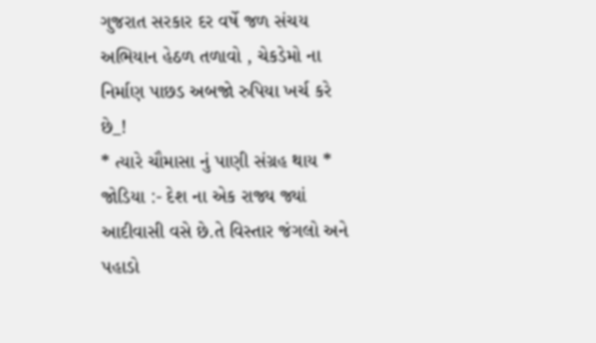ગુજરાત સરકાર દર વર્ષે જળ સંચય અભિયાન હેઠળ તળાવો , ચેકડેમો ના નિર્માણ પાછડ અબજો રુપિયા ખર્ચ કરે છે_!
* ત્યારે ચૌમાસા નું પાણી સંગ્રહ થાય *
જોડિયા :- દેશ ના એક રાજ્ય જ્યાં આદીવાસી વસે છે.તે વિસ્તાર જંગલો અને પહાડો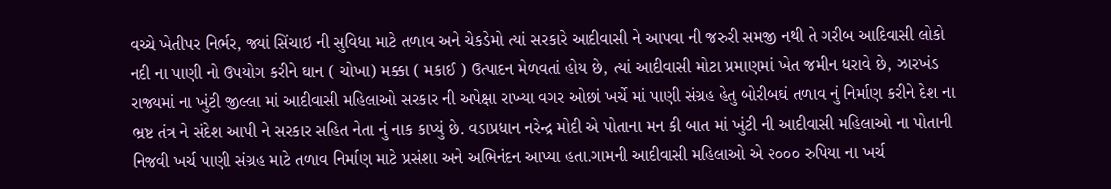વચ્ચે ખેતીપર નિર્ભર, જ્યાં સિંચાઇ ની સુવિધા માટે તળાવ અને ચેકડેમો ત્યાં સરકારે આદીવાસી ને આપવા ની જરુરી સમજી નથી તે ગરીબ આદિવાસી લોકો નદી ના પાણી નો ઉપયોગ કરીને ઘાન ( ચોખા) મક્કા ( મકાઈ ) ઉત્પાદન મેળવતાં હોય છે, ત્યાં આદીવાસી મોટા પ્રમાણમાં ખેત જમીન ધરાવે છે, ઝારખંડ રાજ્યમાં ના ખુંટી જીલ્લા માં આદીવાસી મહિલાઓ સરકાર ની અપેક્ષા રાખ્યા વગર ઓછાં ખર્ચે માં પાણી સંગ્રહ હેતુ બોરીબઘં તળાવ નું નિર્માણ કરીને દેશ ના ભ્રષ્ટ તંત્ર ને સંદેશ આપી ને સરકાર સહિત નેતા નું નાક કાપ્યું છે. વડાપ્રધાન નરેન્દ્ર મોદી એ પોતાના મન કી બાત માં ખુંટી ની આદીવાસી મહિલાઓ ના પોતાની નિજવી ખર્ચ પાણી સંગ્રહ માટે તળાવ નિર્માણ માટે પ્રસંશા અને અભિનંદન આપ્યા હતા.ગામની આદીવાસી મહિલાઓ એ ૨૦૦૦ રુપિયા ના ખર્ચ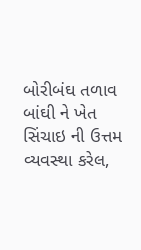બોરીબંઘ તળાવ બાંઘી ને ખેત સિંચાઇ ની ઉત્તમ વ્યવસ્થા કરેલ,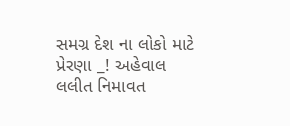સમગ્ર દેશ ના લોકો માટે પ્રેરણા _! અહેવાલ લલીત નિમાવત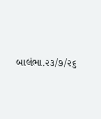બાલંભા.૨૩/૭/૨૬